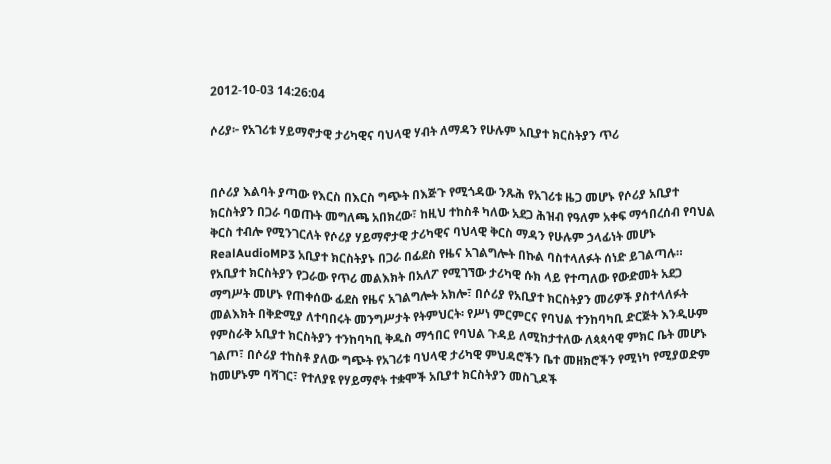2012-10-03 14:26:04

ሶሪያ፦ የአገሪቱ ሃይማኖታዊ ታሪካዊና ባህላዊ ሃብት ለማዳን የሁሉም አቢያተ ክርስትያን ጥሪ


በሶሪያ እልባት ያጣው የእርስ በእርስ ግጭት በእጅጉ የሚጎዳው ንጹሕ የአገሪቱ ዜጋ መሆኑ የሶሪያ አቢያተ ክርስትያን በጋራ ባወጡት መግለጫ አበክረው፣ ከዚህ ተከስቶ ካለው አደጋ ሕዝብ የዓለም አቀፍ ማኅበረሰብ የባህል ቅርስ ተብሎ የሚንገርለት የሶሪያ ሃይማኖታዊ ታሪካዊና ባህላዊ ቅርስ ማዳን የሁሉም ኃላፊነት መሆኑ RealAudioMP3 አቢያተ ክርስትያኑ በጋራ በፊደስ የዜና አገልግሎት በኩል ባስተላለፉት ሰነድ ይገልጣሉ።
የአቢያተ ክርስትያን የጋራው የጥሪ መልእክት በአለፖ የሚገኘው ታሪካዊ ሱክ ላይ የተጣለው የውድመት አደጋ ማግሥት መሆኑ የጠቀሰው ፊደስ የዜና አገልግሎት አክሎ፣ በሶሪያ የአቢያተ ክርስትያን መሪዎች ያስተላለፉት መልእክት በቅድሚያ ለተባበሩት መንግሥታት የትምህርት፡ የሥነ ምርምርና የባህል ተንከባካቢ ድርጅት እንዲሁም የምስራቅ አቢያተ ክርስትያን ተንከባካቢ ቅዱስ ማኅበር የባህል ጉዳይ ለሚከታተለው ለጳጳሳዊ ምክር ቤት መሆኑ ገልጦ፣ በሶሪያ ተከስቶ ያለው ግጭት የአገሪቱ ባህላዊ ታሪካዊ ምህዳሮችን ቤተ መዘክሮችን የሚነካ የሚያወድም ከመሆኑም ባሻገር፣ የተለያዩ የሃይማኖት ተቋሞች አቢያተ ክርስትያን መስጊዶች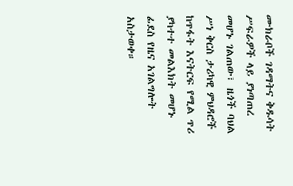ሙክራቦች ገዳማትና ቅዱሳት ሥፍራዎች ላይ ያነጣጠረ መሆኑ ገልጠው፣ ዜጎች ባህል ሥነ ቅርስ ታሪካዊ ምህዳሮች ከጥፋት እናትርፍ የሚል ጥሪ ያካተተ መልእክት መሆኑ ፊደስ የዜና አገልግሎት አስታወቀ።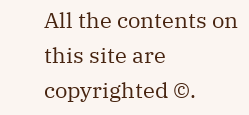All the contents on this site are copyrighted ©.